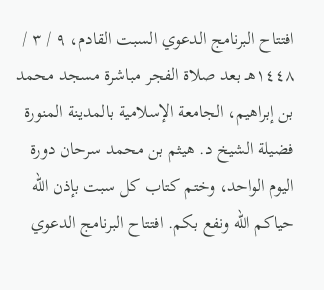افتتاح البرنامج الدعوي السبت القادم، ٩ / ٣ / ١٤٤٨هـ بعد صلاة الفجر مباشرة مسجد محمد بن إبراهيم، الجامعة الإسلامية بالمدينة المنورة فضيلة الشيخ د. هيثم بن محمد سرحان دورة اليوم الواحد، وختم كتاب كل سبت بإذن الله حياكم الله ونفع بكم. افتتاح البرنامج الدعوي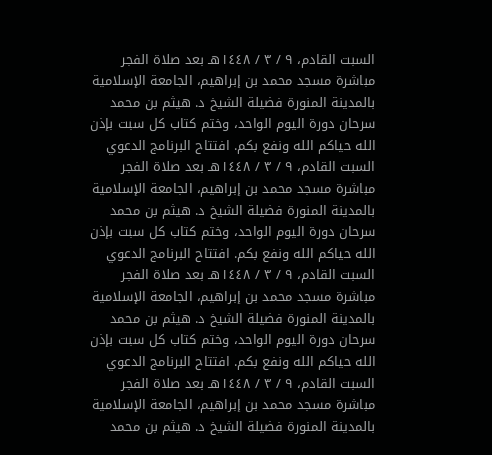السبت القادم، ٩ / ٣ / ١٤٤٨هـ بعد صلاة الفجر مباشرة مسجد محمد بن إبراهيم، الجامعة الإسلامية بالمدينة المنورة فضيلة الشيخ د. هيثم بن محمد سرحان دورة اليوم الواحد، وختم كتاب كل سبت بإذن الله حياكم الله ونفع بكم. افتتاح البرنامج الدعوي السبت القادم، ٩ / ٣ / ١٤٤٨هـ بعد صلاة الفجر مباشرة مسجد محمد بن إبراهيم، الجامعة الإسلامية بالمدينة المنورة فضيلة الشيخ د. هيثم بن محمد سرحان دورة اليوم الواحد، وختم كتاب كل سبت بإذن الله حياكم الله ونفع بكم. افتتاح البرنامج الدعوي السبت القادم، ٩ / ٣ / ١٤٤٨هـ بعد صلاة الفجر مباشرة مسجد محمد بن إبراهيم، الجامعة الإسلامية بالمدينة المنورة فضيلة الشيخ د. هيثم بن محمد سرحان دورة اليوم الواحد، وختم كتاب كل سبت بإذن الله حياكم الله ونفع بكم. افتتاح البرنامج الدعوي السبت القادم، ٩ / ٣ / ١٤٤٨هـ بعد صلاة الفجر مباشرة مسجد محمد بن إبراهيم، الجامعة الإسلامية بالمدينة المنورة فضيلة الشيخ د. هيثم بن محمد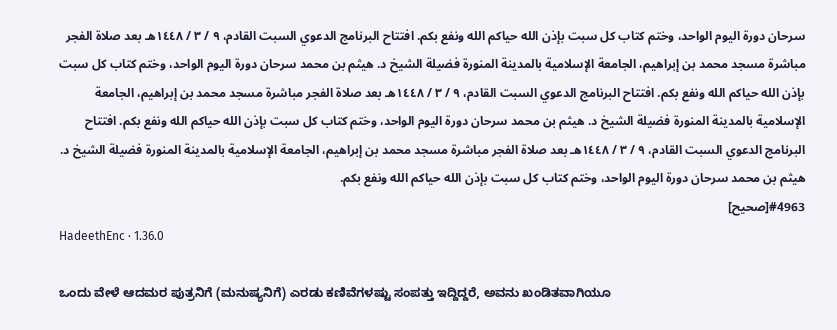سرحان دورة اليوم الواحد، وختم كتاب كل سبت بإذن الله حياكم الله ونفع بكم. افتتاح البرنامج الدعوي السبت القادم، ٩ / ٣ / ١٤٤٨هـ بعد صلاة الفجر مباشرة مسجد محمد بن إبراهيم، الجامعة الإسلامية بالمدينة المنورة فضيلة الشيخ د. هيثم بن محمد سرحان دورة اليوم الواحد، وختم كتاب كل سبت بإذن الله حياكم الله ونفع بكم. افتتاح البرنامج الدعوي السبت القادم، ٩ / ٣ / ١٤٤٨هـ بعد صلاة الفجر مباشرة مسجد محمد بن إبراهيم، الجامعة الإسلامية بالمدينة المنورة فضيلة الشيخ د. هيثم بن محمد سرحان دورة اليوم الواحد، وختم كتاب كل سبت بإذن الله حياكم الله ونفع بكم. افتتاح البرنامج الدعوي السبت القادم، ٩ / ٣ / ١٤٤٨هـ بعد صلاة الفجر مباشرة مسجد محمد بن إبراهيم، الجامعة الإسلامية بالمدينة المنورة فضيلة الشيخ د. هيثم بن محمد سرحان دورة اليوم الواحد، وختم كتاب كل سبت بإذن الله حياكم الله ونفع بكم.
#4963[صحيح]
HadeethEnc · 1.36.0

ಒಂದು ವೇಳೆ ಆದಮರ ಪುತ್ರನಿಗೆ (ಮನುಷ್ಯನಿಗೆ) ಎರಡು ಕಣಿವೆಗಳಷ್ಟು ಸಂಪತ್ತು ಇದ್ದಿದ್ದರೆ, ಅವನು ಖಂಡಿತವಾಗಿಯೂ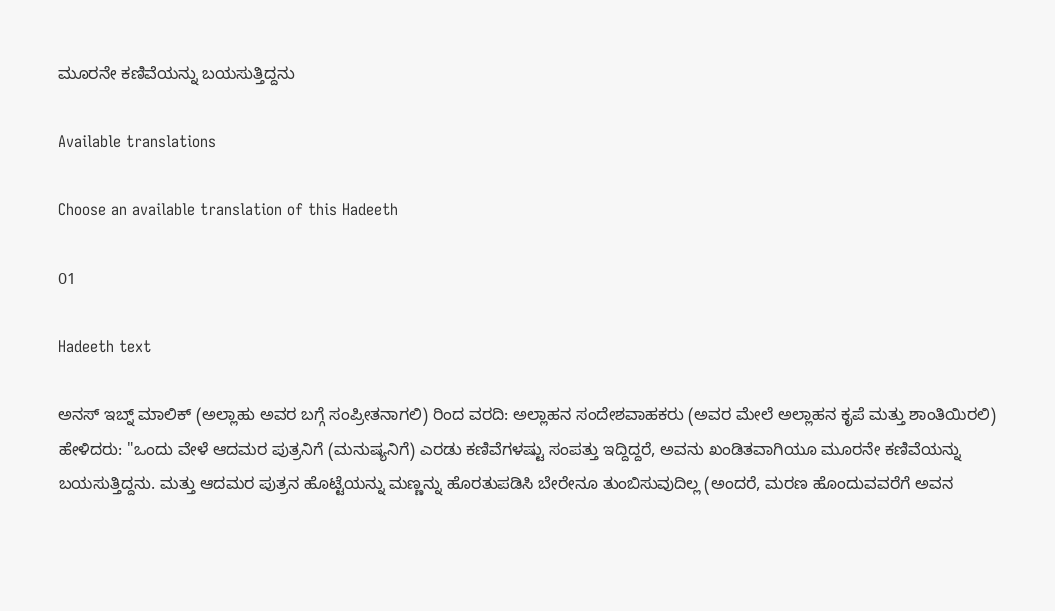ಮೂರನೇ ಕಣಿವೆಯನ್ನು ಬಯಸುತ್ತಿದ್ದನು

Available translations

Choose an available translation of this Hadeeth

01

Hadeeth text

ಅನಸ್ ಇಬ್ನ್ ಮಾಲಿಕ್ (ಅಲ್ಲಾಹು ಅವರ ಬಗ್ಗೆ ಸಂಪ್ರೀತನಾಗಲಿ) ರಿಂದ ವರದಿ: ಅಲ್ಲಾಹನ ಸಂದೇಶವಾಹಕರು (ಅವರ ಮೇಲೆ ಅಲ್ಲಾಹನ ಕೃಪೆ ಮತ್ತು ಶಾಂತಿಯಿರಲಿ) ಹೇಳಿದರು: "ಒಂದು ವೇಳೆ ಆದಮರ ಪುತ್ರನಿಗೆ (ಮನುಷ್ಯನಿಗೆ) ಎರಡು ಕಣಿವೆಗಳಷ್ಟು ಸಂಪತ್ತು ಇದ್ದಿದ್ದರೆ, ಅವನು ಖಂಡಿತವಾಗಿಯೂ ಮೂರನೇ ಕಣಿವೆಯನ್ನು ಬಯಸುತ್ತಿದ್ದನು. ಮತ್ತು ಆದಮರ ಪುತ್ರನ ಹೊಟ್ಟೆಯನ್ನು ಮಣ್ಣನ್ನು ಹೊರತುಪಡಿಸಿ ಬೇರೇನೂ ತುಂಬಿಸುವುದಿಲ್ಲ (ಅಂದರೆ, ಮರಣ ಹೊಂದುವವರೆಗೆ ಅವನ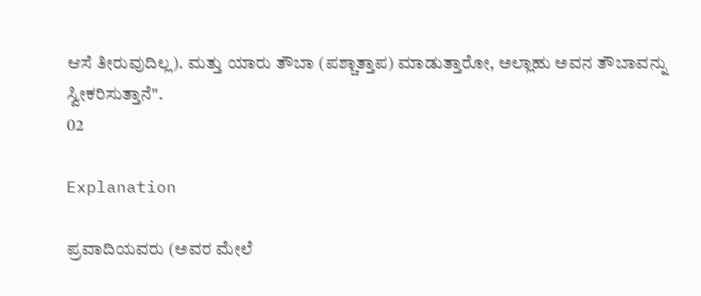ಆಸೆ ತೀರುವುದಿಲ್ಲ). ಮತ್ತು ಯಾರು ತೌಬಾ (ಪಶ್ಚಾತ್ತಾಪ) ಮಾಡುತ್ತಾರೋ, ಅಲ್ಲಾಹು ಅವನ ತೌಬಾವನ್ನು ಸ್ವೀಕರಿಸುತ್ತಾನೆ".
02

Explanation

ಪ್ರವಾದಿಯವರು (ಅವರ ಮೇಲೆ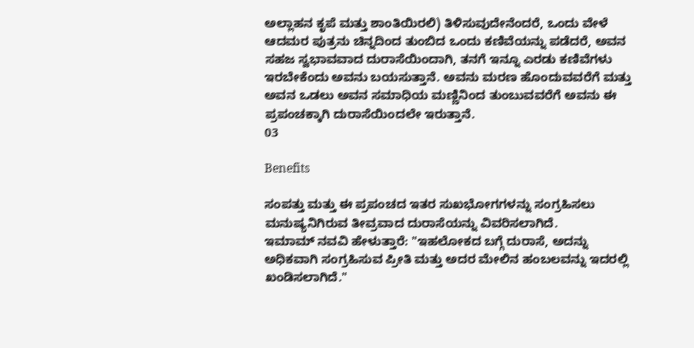ಅಲ್ಲಾಹನ ಕೃಪೆ ಮತ್ತು ಶಾಂತಿಯಿರಲಿ) ತಿಳಿಸುವುದೇನೆಂದರೆ, ಒಂದು ವೇಳೆ ಆದಮರ ಪುತ್ರನು ಚಿನ್ನದಿಂದ ತುಂಬಿದ ಒಂದು ಕಣಿವೆಯನ್ನು ಪಡೆದರೆ, ಅವನ ಸಹಜ ಸ್ವಭಾವವಾದ ದುರಾಸೆಯಿಂದಾಗಿ, ತನಗೆ ಇನ್ನೂ ಎರಡು ಕಣಿವೆಗಳು ಇರಬೇಕೆಂದು ಅವನು ಬಯಸುತ್ತಾನೆ. ಅವನು ಮರಣ ಹೊಂದುವವರೆಗೆ ಮತ್ತು ಅವನ ಒಡಲು ಅವನ ಸಮಾಧಿಯ ಮಣ್ಣಿನಿಂದ ತುಂಬುವವರೆಗೆ ಅವನು ಈ ಪ್ರಪಂಚಕ್ಕಾಗಿ ದುರಾಸೆಯಿಂದಲೇ ಇರುತ್ತಾನೆ.
03

Benefits

ಸಂಪತ್ತು ಮತ್ತು ಈ ಪ್ರಪಂಚದ ಇತರ ಸುಖಭೋಗಗಳನ್ನು ಸಂಗ್ರಹಿಸಲು ಮನುಷ್ಯನಿಗಿರುವ ತೀವ್ರವಾದ ದುರಾಸೆಯನ್ನು ವಿವರಿಸಲಾಗಿದೆ.
ಇಮಾಮ್ ನವವಿ ಹೇಳುತ್ತಾರೆ: "ಇಹಲೋಕದ ಬಗ್ಗೆ ದುರಾಸೆ, ಅದನ್ನು ಅಧಿಕವಾಗಿ ಸಂಗ್ರಹಿಸುವ ಪ್ರೀತಿ ಮತ್ತು ಅದರ ಮೇಲಿನ ಹಂಬಲವನ್ನು ಇದರಲ್ಲಿ ಖಂಡಿಸಲಾಗಿದೆ."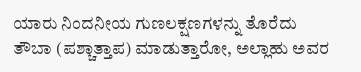ಯಾರು ನಿಂದನೀಯ ಗುಣಲಕ್ಷಣಗಳನ್ನು ತೊರೆದು ತೌಬಾ (ಪಶ್ಚಾತ್ತಾಪ) ಮಾಡುತ್ತಾರೋ, ಅಲ್ಲಾಹು ಅವರ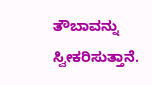ತೌಬಾವನ್ನು ಸ್ವೀಕರಿಸುತ್ತಾನೆ.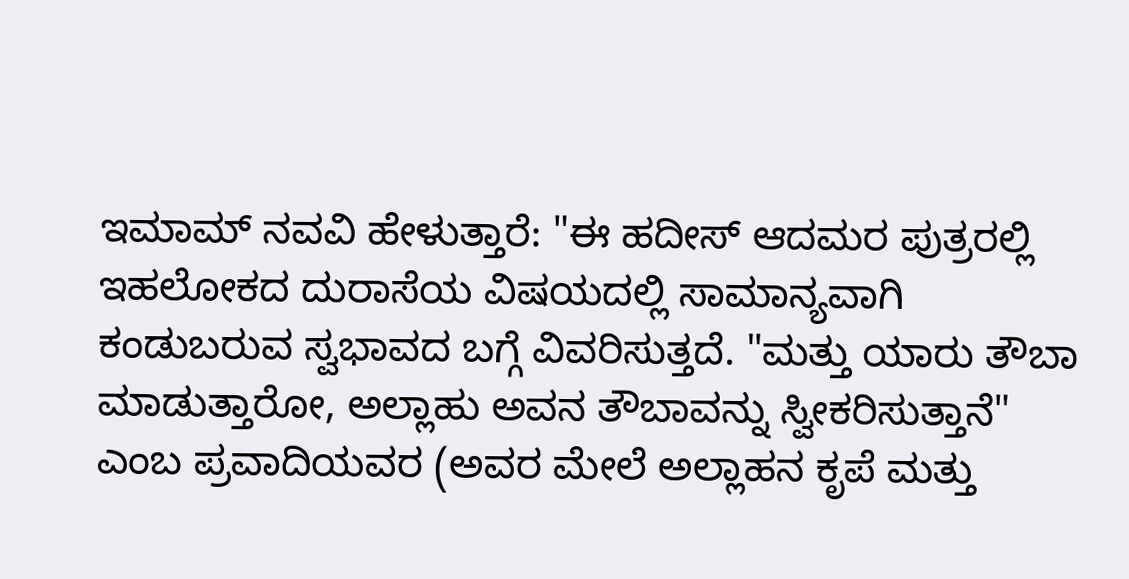ಇಮಾಮ್ ನವವಿ ಹೇಳುತ್ತಾರೆ: "ಈ ಹದೀಸ್ ಆದಮರ ಪುತ್ರರಲ್ಲಿ ಇಹಲೋಕದ ದುರಾಸೆಯ ವಿಷಯದಲ್ಲಿ ಸಾಮಾನ್ಯವಾಗಿ ಕಂಡುಬರುವ ಸ್ವಭಾವದ ಬಗ್ಗೆ ವಿವರಿಸುತ್ತದೆ. "ಮತ್ತು ಯಾರು ತೌಬಾ ಮಾಡುತ್ತಾರೋ, ಅಲ್ಲಾಹು ಅವನ ತೌಬಾವನ್ನು ಸ್ವೀಕರಿಸುತ್ತಾನೆ" ಎಂಬ ಪ್ರವಾದಿಯವರ (ಅವರ ಮೇಲೆ ಅಲ್ಲಾಹನ ಕೃಪೆ ಮತ್ತು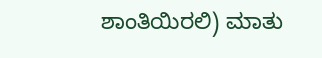ಶಾಂತಿಯಿರಲಿ) ಮಾತು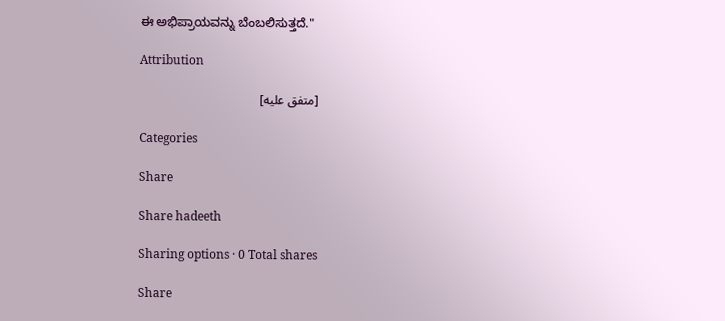ಈ ಅಭಿಪ್ರಾಯವನ್ನು ಬೆಂಬಲಿಸುತ್ತದೆ."

Attribution

[متفق عليه]

Categories

Share

Share hadeeth

Sharing options · 0 Total shares

Share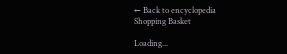← Back to encyclopedia
Shopping Basket

Loading...